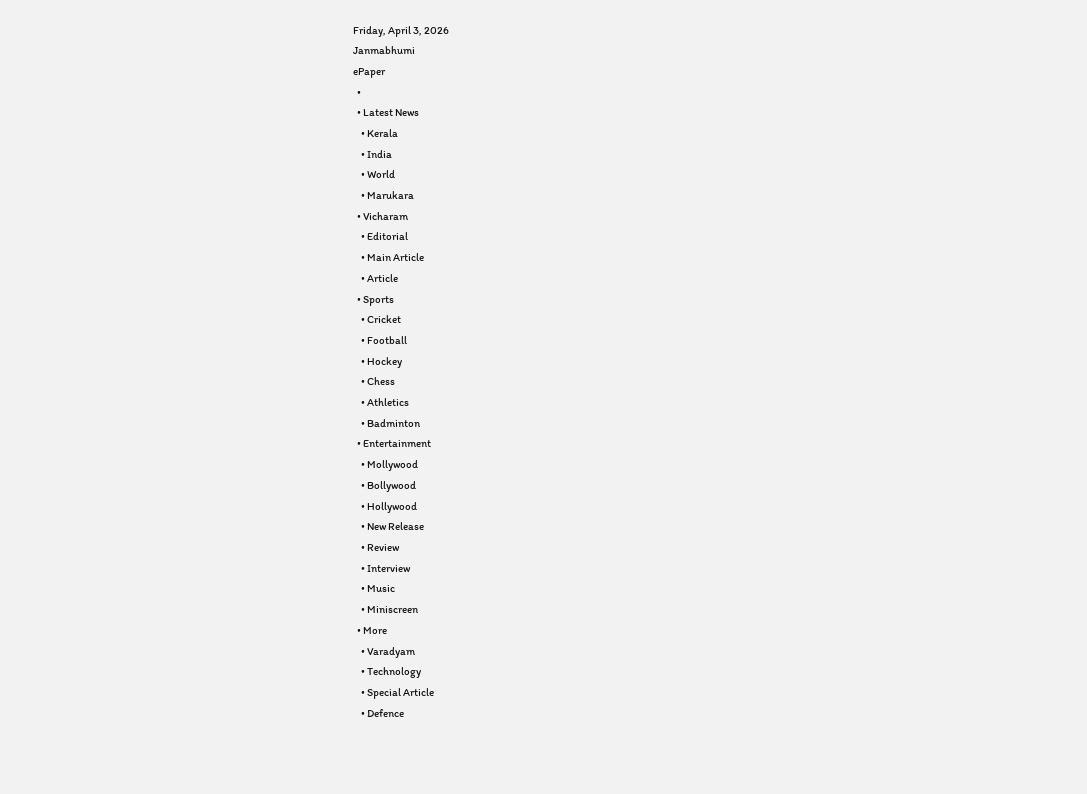Friday, April 3, 2026
Janmabhumi
ePaper
  •
  • Latest News
    • Kerala
    • India
    • World
    • Marukara
  • Vicharam
    • Editorial
    • Main Article
    • Article
  • Sports
    • Cricket
    • Football
    • Hockey
    • Chess
    • Athletics
    • Badminton
  • Entertainment
    • Mollywood
    • Bollywood
    • Hollywood
    • New Release
    • Review
    • Interview
    • Music
    • Miniscreen
  • More
    • Varadyam
    • Technology
    • Special Article
    • Defence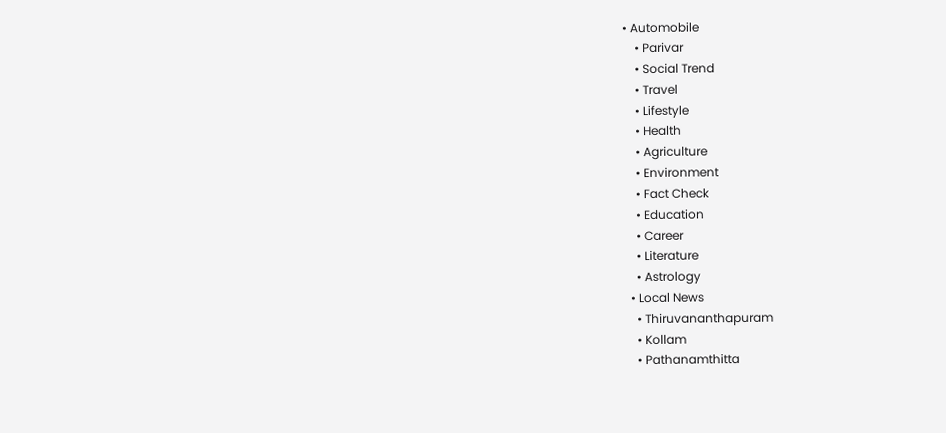• Automobile
    • Parivar
    • Social Trend
    • Travel
    • Lifestyle
    • Health
    • Agriculture
    • Environment
    • Fact Check
    • Education
    • Career
    • Literature
    • Astrology
  • Local News
    • Thiruvananthapuram
    • Kollam
    • Pathanamthitta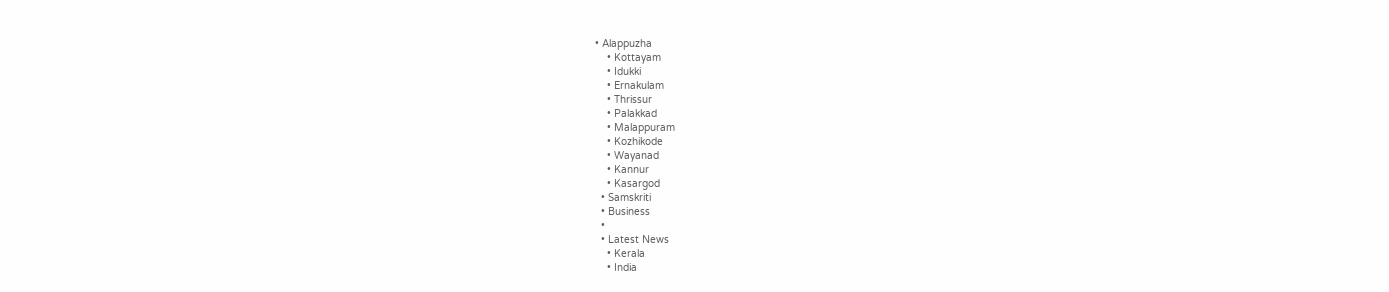• Alappuzha
    • Kottayam
    • Idukki
    • Ernakulam
    • Thrissur
    • Palakkad
    • Malappuram
    • Kozhikode
    • Wayanad
    • Kannur
    • Kasargod
  • Samskriti
  • Business
  •
  • Latest News
    • Kerala
    • India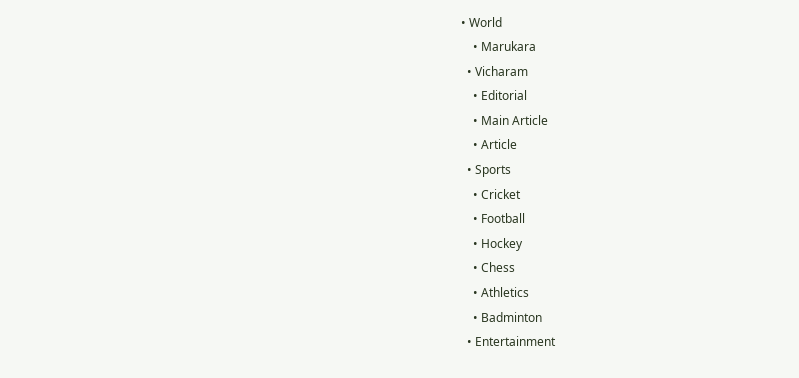• World
    • Marukara
  • Vicharam
    • Editorial
    • Main Article
    • Article
  • Sports
    • Cricket
    • Football
    • Hockey
    • Chess
    • Athletics
    • Badminton
  • Entertainment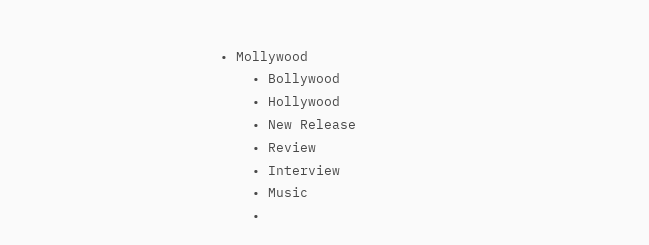• Mollywood
    • Bollywood
    • Hollywood
    • New Release
    • Review
    • Interview
    • Music
    •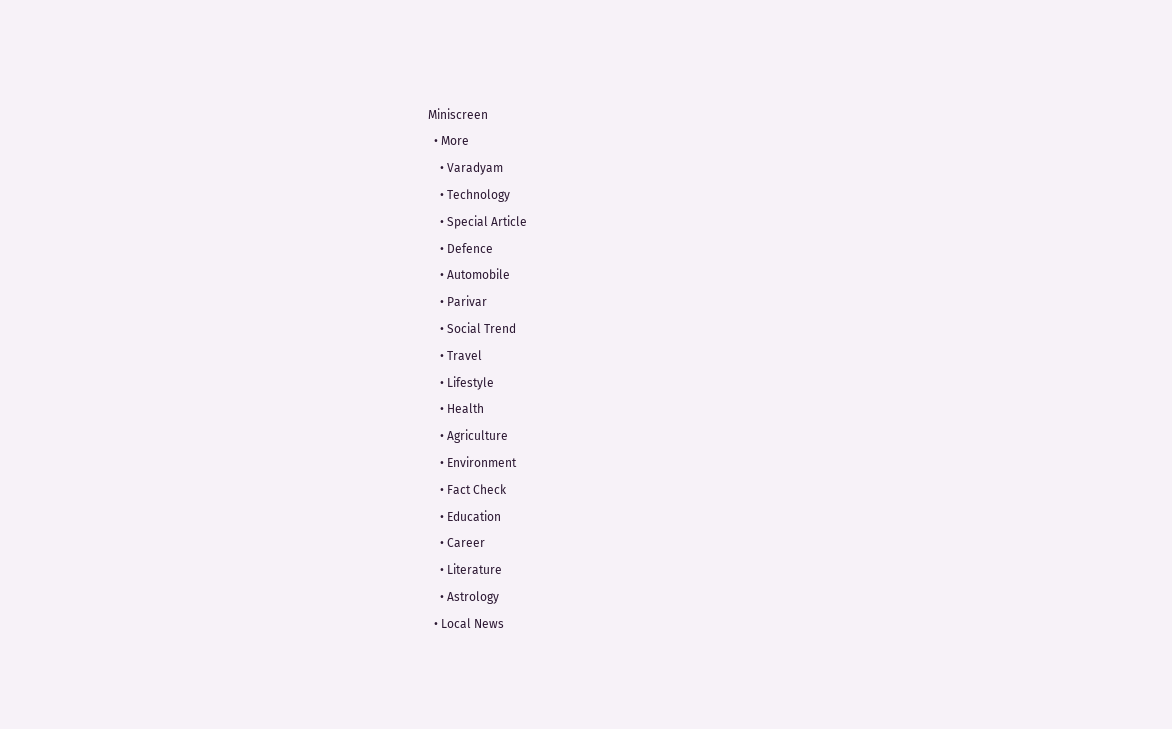Miniscreen
  • More
    • Varadyam
    • Technology
    • Special Article
    • Defence
    • Automobile
    • Parivar
    • Social Trend
    • Travel
    • Lifestyle
    • Health
    • Agriculture
    • Environment
    • Fact Check
    • Education
    • Career
    • Literature
    • Astrology
  • Local News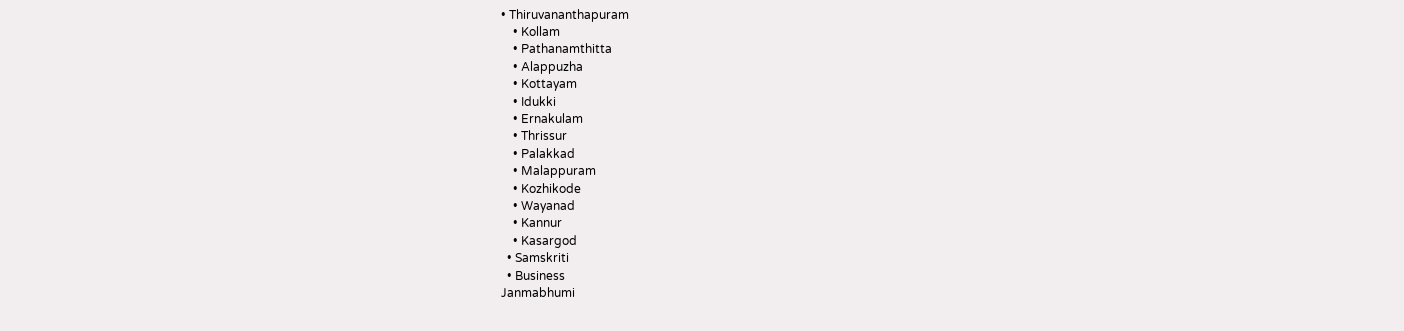• Thiruvananthapuram
    • Kollam
    • Pathanamthitta
    • Alappuzha
    • Kottayam
    • Idukki
    • Ernakulam
    • Thrissur
    • Palakkad
    • Malappuram
    • Kozhikode
    • Wayanad
    • Kannur
    • Kasargod
  • Samskriti
  • Business
Janmabhumi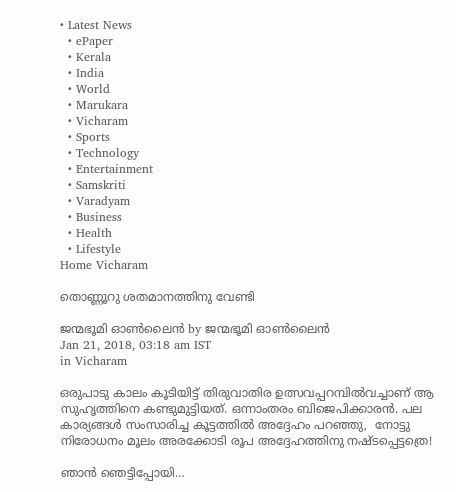• Latest News
  • ePaper
  • Kerala
  • India
  • World
  • Marukara
  • Vicharam
  • Sports
  • Technology
  • Entertainment
  • Samskriti
  • Varadyam
  • Business
  • Health
  • Lifestyle
Home Vicharam

തൊണ്ണൂറു ശതമാനത്തിനു വേണ്ടി

ജന്മഭൂമി ഓണ്‍ലൈന്‍ by ജന്മഭൂമി ഓണ്‍ലൈന്‍
Jan 21, 2018, 03:18 am IST
in Vicharam

ഒരുപാടു കാലം കൂടിയിട്ട് തിരുവാതിര ഉത്സവപ്പറമ്പില്‍വച്ചാണ് ആ സുഹൃത്തിനെ കണ്ടുമുട്ടിയത്. ഒന്നാംതരം ബിജെപിക്കാരന്‍. പല കാര്യങ്ങള്‍ സംസാരിച്ച കൂട്ടത്തില്‍ അദ്ദേഹം പറഞ്ഞു,  നോട്ടു നിരോധനം മൂലം അരക്കോടി രൂപ അദ്ദേഹത്തിനു നഷ്ടപ്പെട്ടത്രെ!

ഞാന്‍ ഞെട്ടിപ്പോയി…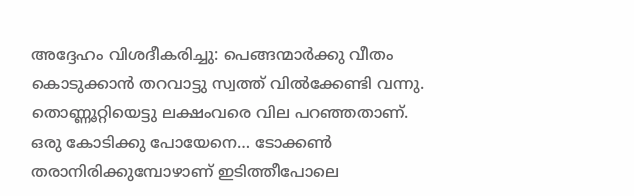അദ്ദേഹം വിശദീകരിച്ചു: പെങ്ങന്മാര്‍ക്കു വീതം കൊടുക്കാന്‍ തറവാട്ടു സ്വത്ത് വില്‍ക്കേണ്ടി വന്നു. തൊണ്ണൂറ്റിയെട്ടു ലക്ഷംവരെ വില പറഞ്ഞതാണ്.  ഒരു കോടിക്കു പോയേനെ… ടോക്കണ്‍ തരാനിരിക്കുമ്പോഴാണ് ഇടിത്തീപോലെ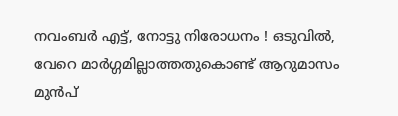നവംബര്‍ എട്ട്, നോട്ടു നിരോധനം ! ഒടുവില്‍, വേറെ മാര്‍ഗ്ഗമില്ലാത്തതുകൊണ്ട് ആറുമാസം മുന്‍പ്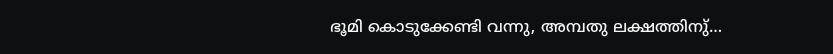ഭൂമി കൊടുക്കേണ്ടി വന്നു, അമ്പതു ലക്ഷത്തിനു്…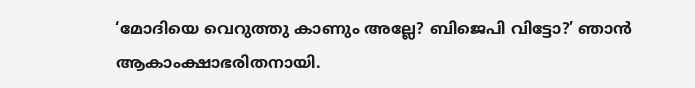‘മോദിയെ വെറുത്തു കാണും അല്ലേ? ബിജെപി വിട്ടോ?’ ഞാന്‍ ആകാംക്ഷാഭരിതനായി.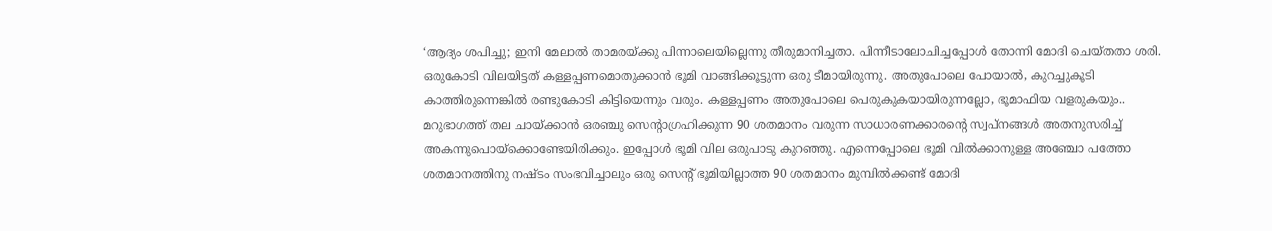‘ആദ്യം ശപിച്ചു; ഇനി മേലാല്‍ താമരയ്‌ക്കു പിന്നാലെയില്ലെന്നു തീരുമാനിച്ചതാ. പിന്നീടാലോചിച്ചപ്പോള്‍ തോന്നി മോദി ചെയ്തതാ ശരി. ഒരുകോടി വിലയിട്ടത് കള്ളപ്പണമൊതുക്കാന്‍ ഭൂമി വാങ്ങിക്കൂട്ടുന്ന ഒരു ടീമായിരുന്നു. അതുപോലെ പോയാല്‍, കുറച്ചുകൂടി കാത്തിരുന്നെങ്കില്‍ രണ്ടുകോടി കിട്ടിയെന്നും വരും. കള്ളപ്പണം അതുപോലെ പെരുകുകയായിരുന്നല്ലോ, ഭൂമാഫിയ വളരുകയും.. മറുഭാഗത്ത് തല ചായ്‌ക്കാന്‍ ഒരഞ്ചു സെന്റാഗ്രഹിക്കുന്ന 90 ശതമാനം വരുന്ന സാധാരണക്കാരന്റെ സ്വപ്‌നങ്ങള്‍ അതനുസരിച്ച് അകന്നുപൊയ്‌ക്കൊണ്ടേയിരിക്കും. ഇപ്പോള്‍ ഭൂമി വില ഒരുപാടു കുറഞ്ഞു. എന്നെപ്പോലെ ഭൂമി വില്‍ക്കാനുള്ള അഞ്ചോ പത്തോ ശതമാനത്തിനു നഷ്ടം സംഭവിച്ചാലും ഒരു സെന്റ് ഭൂമിയില്ലാത്ത 90 ശതമാനം മുമ്പില്‍ക്കണ്ട് മോദി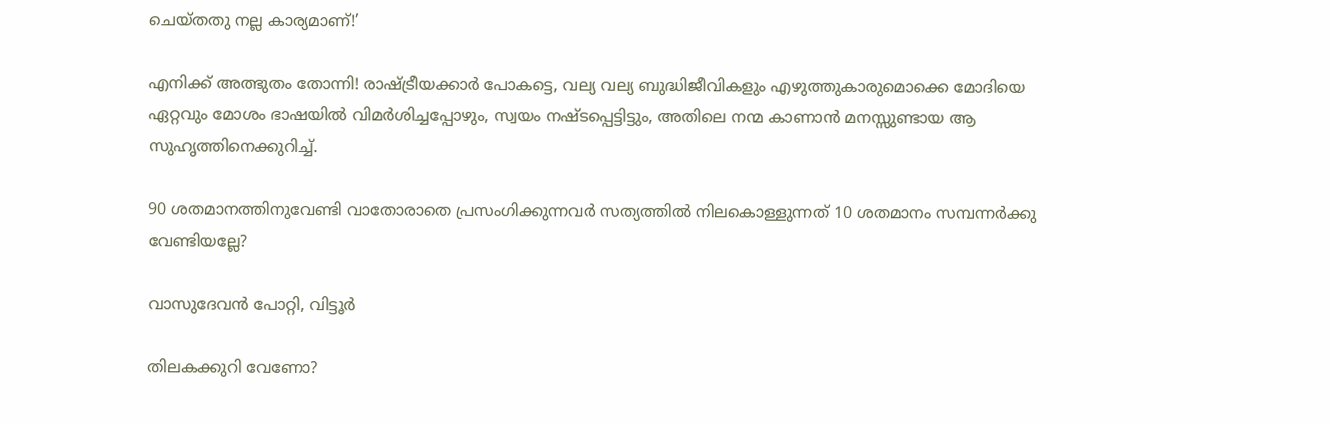ചെയ്തതു നല്ല കാര്യമാണ്!’

എനിക്ക് അത്ഭുതം തോന്നി! രാഷ്‌ട്രീയക്കാര്‍ പോകട്ടെ, വല്യ വല്യ ബുദ്ധിജീവികളും എഴുത്തുകാരുമൊക്കെ മോദിയെ ഏറ്റവും മോശം ഭാഷയില്‍ വിമര്‍ശിച്ചപ്പോഴും, സ്വയം നഷ്ടപ്പെട്ടിട്ടും, അതിലെ നന്മ കാണാന്‍ മനസ്സുണ്ടായ ആ സുഹൃത്തിനെക്കുറിച്ച്.

90 ശതമാനത്തിനുവേണ്ടി വാതോരാതെ പ്രസംഗിക്കുന്നവര്‍ സത്യത്തില്‍ നിലകൊള്ളുന്നത് 10 ശതമാനം സമ്പന്നര്‍ക്കു വേണ്ടിയല്ലേ?

വാസുദേവന്‍ പോറ്റി, വിട്ടൂര്‍

തിലകക്കുറി വേണോ?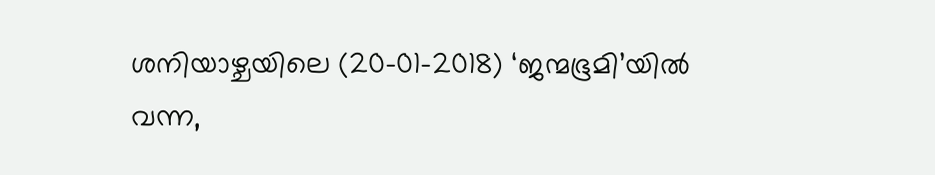ശനിയാഴ്ചയിലെ (20-01-2018) ‘ജന്മഭൂമി’യില്‍ വന്ന,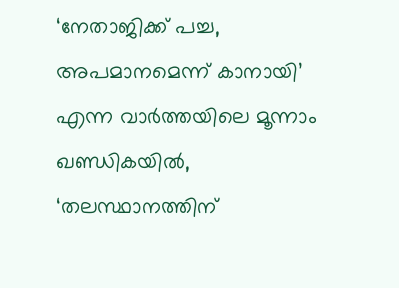‘നേതാജിക്ക് പച്ച, അപമാനമെന്ന് കാനായി’ എന്ന വാര്‍ത്തയിലെ മൂന്നാം ഖണ്ഡികയില്‍, ‘തലസ്ഥാനത്തിന്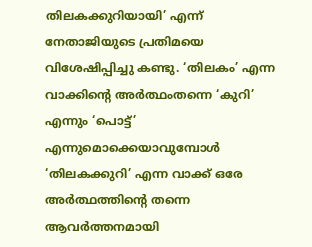തിലകക്കുറിയായി’ എന്ന് നേതാജിയുടെ പ്രതിമയെ വിശേഷിപ്പിച്ചു കണ്ടു. ‘തിലകം’ എന്ന വാക്കിന്റെ അര്‍ത്ഥംതന്നെ ‘കുറി’ എന്നും ‘പൊട്ട്’ എന്നുമൊക്കെയാവുമ്പോള്‍ ‘തിലകക്കുറി’ എന്ന വാക്ക് ഒരേ അര്‍ത്ഥത്തിന്റെ തന്നെ ആവര്‍ത്തനമായി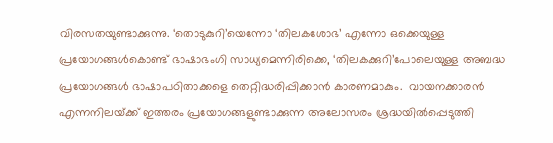വിരസതയുണ്ടാക്കുന്നു. ‘തൊടുകുറി’യെന്നോ ‘തിലകശോഭ’ എന്നോ ഒക്കെയുള്ള പ്രയോഗങ്ങള്‍കൊണ്ട് ഭാഷാഭംഗി സാധ്യമെന്നിരിക്കെ, ‘തിലകക്കുറി’പോലെയുള്ള അബദ്ധ പ്രയോഗങ്ങള്‍ ഭാഷാപഠിതാക്കളെ തെറ്റിദ്ധരിപ്പിക്കാന്‍ കാരണമാകും.  വായനക്കാരന്‍ എന്നനിലയ്‌ക്ക് ഇത്തരം പ്രയോഗങ്ങളുണ്ടാക്കുന്ന അലോസരം ശ്രദ്ധയില്‍പ്പെടുത്തി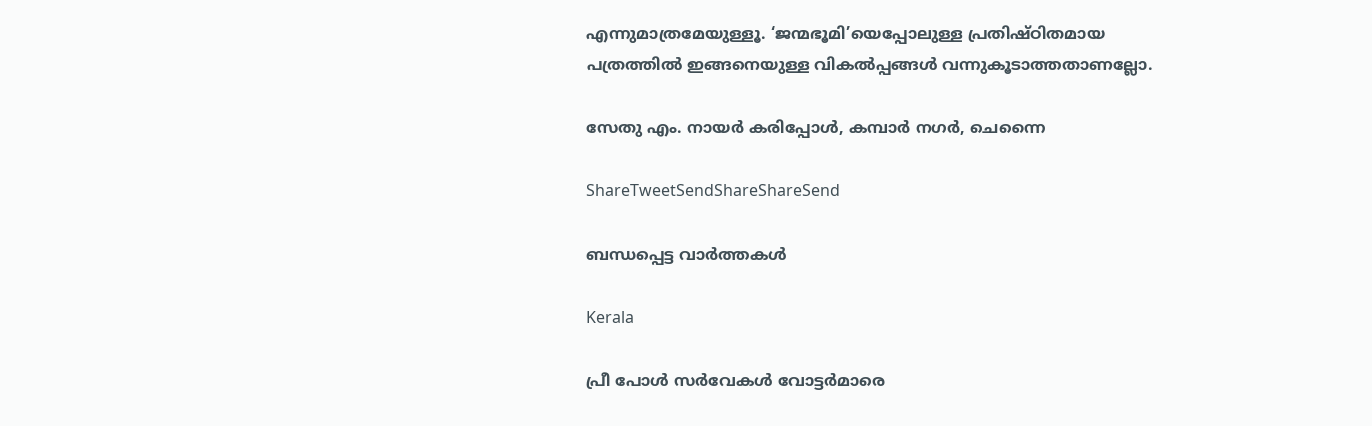എന്നുമാത്രമേയുള്ളൂ. ‘ജന്മഭൂമി’യെപ്പോലുള്ള പ്രതിഷ്ഠിതമായ പത്രത്തില്‍ ഇങ്ങനെയുള്ള വികല്‍പ്പങ്ങള്‍ വന്നുകൂടാത്തതാണല്ലോ.

സേതു എം. നായര്‍ കരിപ്പോള്‍, കമ്പാര്‍ നഗര്‍, ചെന്നൈ

ShareTweetSendShareShareSend

ബന്ധപ്പെട്ട വാര്‍ത്തകള്‍

Kerala

പ്രീ പോള്‍ സര്‍വേകള്‍ വോട്ടര്‍മാരെ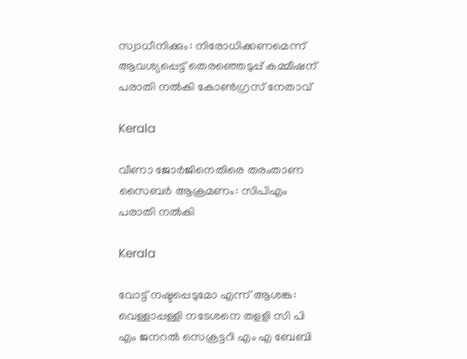സ്വാധീനിക്കും: നിരോധിക്കണമെന്ന് ആവശ്യപ്പെട്ട് തെരഞ്ഞെടുപ്പ് കമ്മീഷന് പരാതി നല്‍കി കോണ്‍ഗ്രസ് നേതാവ്

Kerala

വീണാ ജോര്‍ജിനെതിരെ തരംതാണ സൈബര്‍ ആക്രമണം: സിപിഎം പരാതി നല്‍കി

Kerala

വോട്ട് നഷ്ടപ്പെടുമോ എന്ന് ആശങ്ക: വെള്ളാപ്പള്ളി നടേശനെ തളളി സി പി എം ജനറല്‍ സെക്രട്ടറി എം എ ബേബി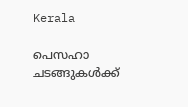Kerala

പെസഹാ ചടങ്ങുകള്‍ക്ക്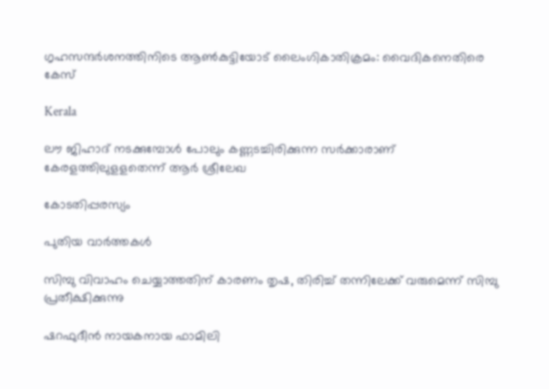ഗൃഹസന്ദര്‍ശനത്തിനിടെ ആണ്‍കുട്ടിയോട് ലൈംഗികാതിക്രമം: വൈദികനെതിരെ കേസ്

Kerala

ലൗ ജിഹാദ് നടക്കുമ്പോള്‍ പോലും കണ്ണടച്ചിരിക്കുന്ന സര്‍ക്കാരാണ് കേരളത്തിലുളളതെന്ന് ആര്‍ ശ്രീലേഖ

കോടതിപ്പരസ്യം

പുതിയ വാര്‍ത്തകള്‍

സിമ്പു വിവാഹം ചെയ്യാത്തതിന് കാരണം തൃഷ, തിരിച്ച് തന്നിലേക്ക് വരുമെന്ന് സിമ്പു പ്രതീക്ഷിക്കുന്നു

ഷറഫുദീൻ നായകനായ ഫാമിലി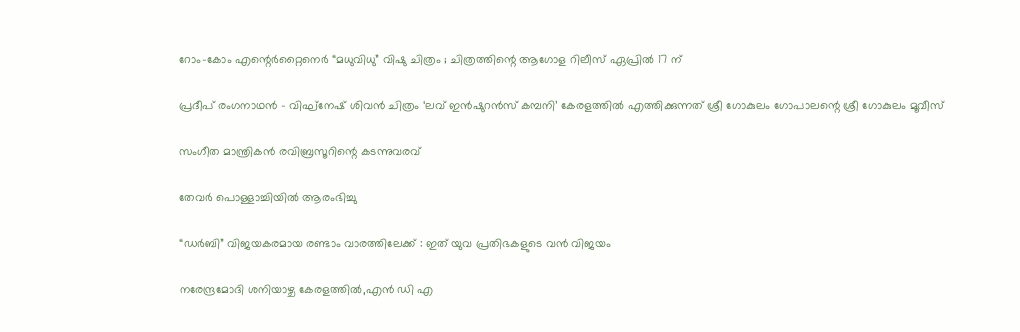റോം-കോം എന്റെർറ്റൈനെർ “മധുവിധു” വിഷു ചിത്രം ; ചിത്രത്തിന്റെ ആഗോള റിലീസ് ഏപ്രിൽ 17 ന്

പ്രദീപ് രംഗനാഥൻ – വിഘ്നേഷ് ശിവൻ ചിത്രം ‘ലവ് ഇൻഷുറൻസ് കമ്പനി’ കേരളത്തിൽ എത്തിക്കുന്നത് ശ്രീ ഗോകുലം ഗോപാലന്റെ ശ്രീ ഗോകുലം മൂവീസ്

സംഗീത മാന്ത്രികൻ രവിബ്രസൂറിന്റെ കടന്നുവരവ്

തേവർ പൊള്ളാച്ചിയിൽ ആരംഭിച്ചു

“ഡർബി” വിജയകരമായ രണ്ടാം വാരത്തിലേക്ക് : ഇത് യുവ പ്രതിഭകളുടെ വൻ വിജയം

നരേന്ദ്രമോദി ശനിയാഴ്ച കേരളത്തില്‍,എന്‍ ഡി എ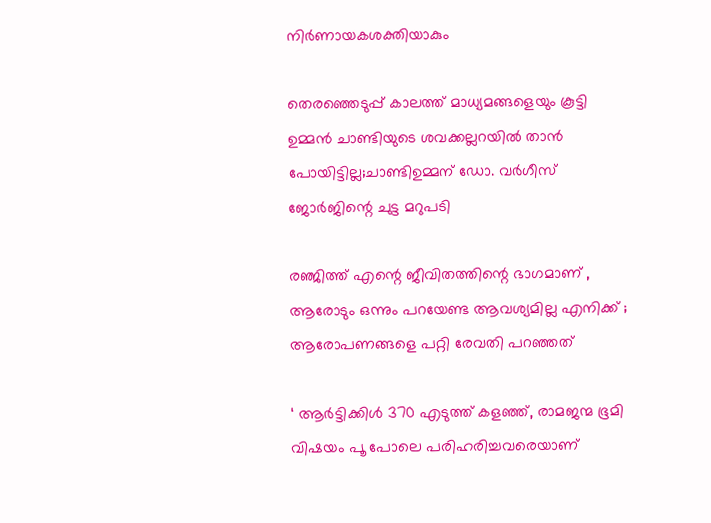നിര്‍ണായകശക്തിയാകും

തെരഞ്ഞെടുപ്പ് കാലത്ത് മാധ്യമങ്ങളെയും കൂട്ടി ഉമ്മന്‍ ചാണ്ടിയുടെ ശവക്കല്ലറയില്‍ താന്‍ പോയിട്ടില്ല;ചാണ്ടിഉമ്മന് ഡോ. വര്‍ഗീസ് ജോര്‍ജിന്റെ ചുട്ട മറുപടി

രഞ്ജിത്ത് എന്റെ ജീവിതത്തിന്റെ ഭാഗമാണ് , ആരോടും ഒന്നും പറയേണ്ട ആവശ്യമില്ല എനിക്ക് ; ആരോപണങ്ങളെ പറ്റി രേവതി പറഞ്ഞത്

‘ ആർട്ടിക്കിൾ 370 എടുത്ത് കളഞ്ഞ്, രാമജന്മ ഭൂമി വിഷയം പൂ പോലെ പരിഹരിച്ചവരെയാണ്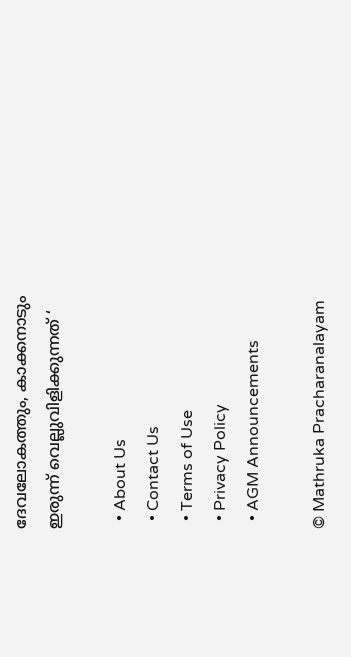ദേവലോകത്തും, കാക്കനാടും ഇരുന്ന് വെല്ലുവിളിക്കുന്നത് ‘

  • About Us
  • Contact Us
  • Terms of Use
  • Privacy Policy
  • AGM Announcements

© Mathruka Pracharanalayam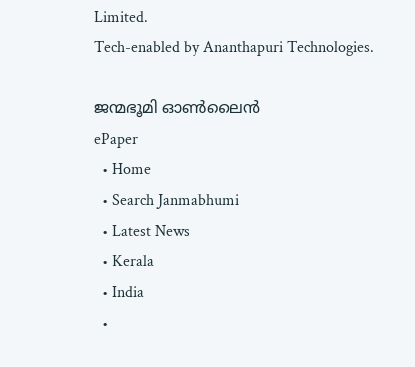Limited.
Tech-enabled by Ananthapuri Technologies.

ജന്മഭൂമി ഓണ്‍ലൈന്‍
ePaper
  • Home
  • Search Janmabhumi
  • Latest News
  • Kerala
  • India
  •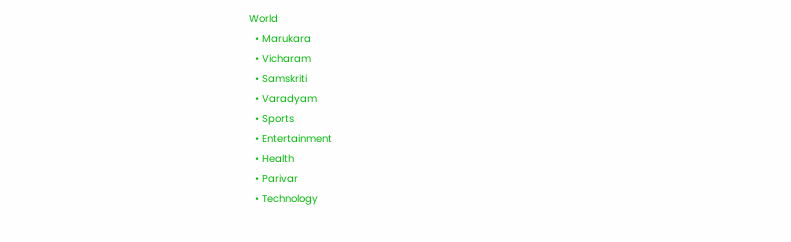World
  • Marukara
  • Vicharam
  • Samskriti
  • Varadyam
  • Sports
  • Entertainment
  • Health
  • Parivar
  • Technology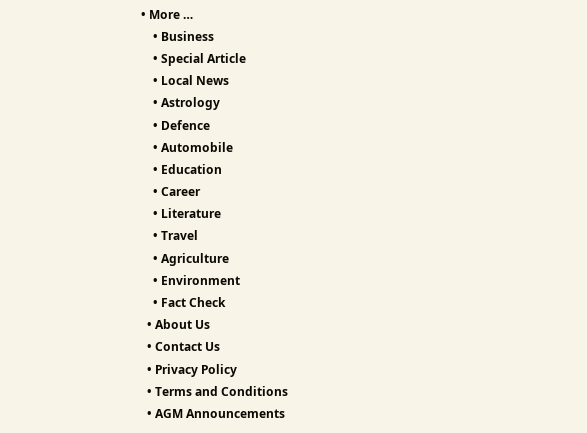• More …
    • Business
    • Special Article
    • Local News
    • Astrology
    • Defence
    • Automobile
    • Education
    • Career
    • Literature
    • Travel
    • Agriculture
    • Environment
    • Fact Check
  • About Us
  • Contact Us
  • Privacy Policy
  • Terms and Conditions
  • AGM Announcements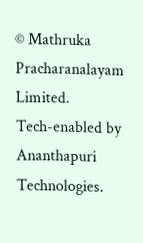© Mathruka Pracharanalayam Limited.
Tech-enabled by Ananthapuri Technologies.